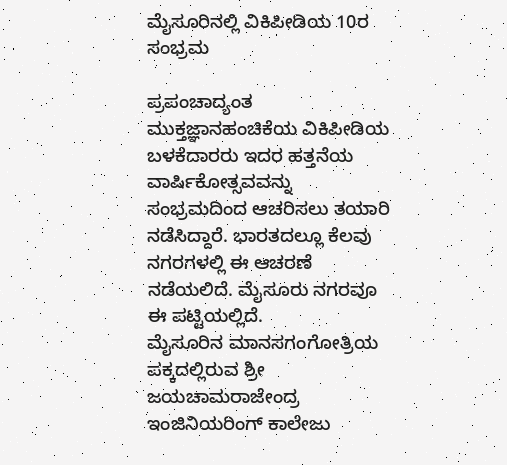ಮೈಸೂರಿನಲ್ಲಿ ವಿಕಿಪೀಡಿಯ 10ರ ಸಂಭ್ರಮ

ಪ್ರಪಂಚಾದ್ಯಂತ ಮುಕ್ತಜ್ಞಾನಹಂಚಿಕೆಯ ವಿಕಿಪೀಡಿಯ ಬಳಕೆದಾರರು ಇದರ ಹತ್ತನೆಯ ವಾರ್ಷಿಕೋತ್ಸವವನ್ನು ಸಂಭ್ರಮದಿಂದ ಆಚರಿಸಲು ತಯಾರಿ ನಡೆಸಿದ್ದಾರೆ. ಭಾರತದಲ್ಲೂ ಕೆಲವು ನಗರಗಳಲ್ಲಿ ಈ ಆಚರಣೆ ನಡೆಯಲಿದೆ. ಮೈಸೂರು ನಗರವೂ ಈ ಪಟ್ಟಿಯಲ್ಲಿದೆ.
ಮೈಸೂರಿನ ಮಾನಸಗಂಗೋತ್ರಿಯ ಪಕ್ಕದಲ್ಲಿರುವ ಶ್ರೀ ಜಯಚಾಮರಾಜೇಂದ್ರ ಇಂಜಿನಿಯರಿಂಗ್ ಕಾಲೇಜು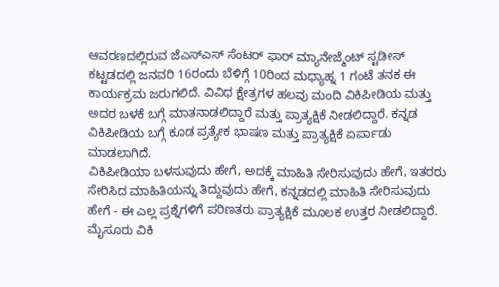ಆವರಣದಲ್ಲಿರುವ ಜೆಎಸ್ಎಸ್ ಸೆಂಟರ್ ಫಾರ್ ಮ್ಯಾನೇಜ್ಮೆಂಟ್ ಸ್ಟಡೀಸ್ ಕಟ್ಟಡದಲ್ಲಿ ಜನವರಿ 16ರಂದು ಬೆಳಿಗ್ಗೆ 10ರಿಂದ ಮಧ್ಯಾಹ್ನ 1 ಗಂಟೆ ತನಕ ಈ ಕಾರ್ಯಕ್ರಮ ಜರುಗಲಿದೆ. ವಿವಿಧ ಕ್ಷೇತ್ರಗಳ ಹಲವು ಮಂದಿ ವಿಕಿಪೀಡಿಯ ಮತ್ತು ಅದರ ಬಳಕೆ ಬಗ್ಗೆ ಮಾತನಾಡಲಿದ್ದಾರೆ ಮತ್ತು ಪ್ರಾತ್ಯಕ್ಷಿಕೆ ನೀಡಲಿದ್ದಾರೆ. ಕನ್ನಡ ವಿಕಿಪೀಡಿಯ ಬಗ್ಗೆ ಕೂಡ ಪ್ರತ್ಯೇಕ ಭಾಷಣ ಮತ್ತು ಪ್ರಾತ್ಯಕ್ಷಿಕೆ ಏರ್ಪಾಡು ಮಾಡಲಾಗಿದೆ.
ವಿಕಿಪೀಡಿಯಾ ಬಳಸುವುದು ಹೇಗೆ, ಅದಕ್ಕೆ ಮಾಹಿತಿ ಸೇರಿಸುವುದು ಹೇಗೆ, ಇತರರು ಸೇರಿಸಿದ ಮಾಹಿತಿಯನ್ನು ತಿದ್ದುವುದು ಹೇಗೆ, ಕನ್ನಡದಲ್ಲಿ ಮಾಹಿತಿ ಸೇರಿಸುವುದು ಹೇಗೆ - ಈ ಎಲ್ಲ ಪ್ರಶ್ನೆಗಳಿಗೆ ಪರಿಣತರು ಪ್ರಾತ್ಯಕ್ಷಿಕೆ ಮೂಲಕ ಉತ್ತರ ನೀಡಲಿದ್ದಾರೆ.
ಮೈಸೂರು ವಿಕಿ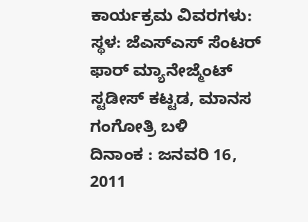ಕಾರ್ಯಕ್ರಮ ವಿವರಗಳು:
ಸ್ಥಳ: ಜೆಎಸ್ಎಸ್ ಸೆಂಟರ್ ಫಾರ್ ಮ್ಯಾನೇಜ್ಮೆಂಟ್ ಸ್ಟಡೀಸ್ ಕಟ್ಟಡ, ಮಾನಸ ಗಂಗೋತ್ರಿ ಬಳಿ
ದಿನಾಂಕ : ಜನವರಿ 16, 2011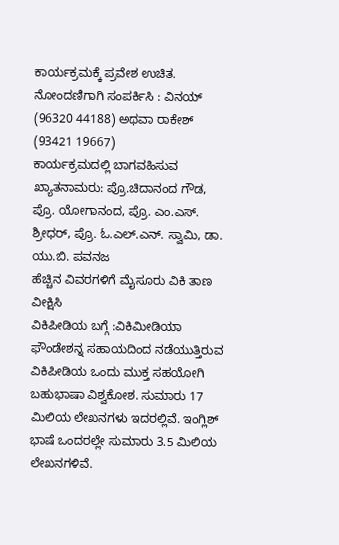ಕಾರ್ಯಕ್ರಮಕ್ಕೆ ಪ್ರವೇಶ ಉಚಿತ. ನೋಂದಣಿಗಾಗಿ ಸಂಪರ್ಕಿಸಿ : ವಿನಯ್ (96320 44188) ಅಥವಾ ರಾಕೇಶ್ (93421 19667)
ಕಾರ್ಯಕ್ರಮದಲ್ಲಿ ಬಾಗವಹಿಸುವ ಖ್ಯಾತನಾಮರು: ಪ್ರೊ.ಚಿದಾನಂದ ಗೌಡ, ಪ್ರೊ. ಯೋಗಾನಂದ, ಪ್ರೊ. ಎಂ.ಎಸ್. ಶ್ರೀಧರ್, ಪ್ರೊ. ಓ.ಎಲ್.ಎನ್. ಸ್ವಾಮಿ, ಡಾ. ಯು.ಬಿ. ಪವನಜ
ಹೆಚ್ಚಿನ ವಿವರಗಳಿಗೆ ಮೈಸೂರು ವಿಕಿ ತಾಣ ವೀಕ್ಷಿಸಿ
ವಿಕಿಪೀಡಿಯ ಬಗ್ಗೆ :ವಿಕಿಮೀಡಿಯಾ ಫೌಂಡೇಶನ್ನ ಸಹಾಯದಿಂದ ನಡೆಯುತ್ತಿರುವ ವಿಕಿಪೀಡಿಯ ಒಂದು ಮುಕ್ತ ಸಹಯೋಗಿ ಬಹುಭಾಷಾ ವಿಶ್ವಕೋಶ. ಸುಮಾರು 17 ಮಿಲಿಯ ಲೇಖನಗಳು ಇದರಲ್ಲಿವೆ. ಇಂಗ್ಲಿಶ್ ಭಾಷೆ ಒಂದರಲ್ಲೇ ಸುಮಾರು 3.5 ಮಿಲಿಯ ಲೇಖನಗಳಿವೆ.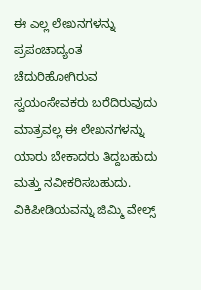ಈ ಎಲ್ಲ ಲೇಖನಗಳನ್ನು ಪ್ರಪಂಚಾದ್ಯಂತ ಚೆದುರಿಹೋಗಿರುವ ಸ್ವಯಂಸೇವಕರು ಬರೆದಿರುವುದು ಮಾತ್ರವಲ್ಲ ಈ ಲೇಖನಗಳನ್ನು ಯಾರು ಬೇಕಾದರು ತಿದ್ದಬಹುದು ಮತ್ತು ನವೀಕರಿಸಬಹುದು. ವಿಕಿಪೀಡಿಯವನ್ನು ಜಿಮ್ಮಿ ವೇಲ್ಸ್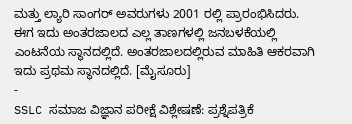ಮತ್ತು ಲ್ಯಾರಿ ಸಾಂಗರ್ ಅವರುಗಳು 2001 ರಲ್ಲಿ ಪ್ರಾರಂಭಿಸಿದರು. ಈಗ ಇದು ಅಂತರಜಾಲದ ಎಲ್ಲ ತಾಣಗಳಲ್ಲಿ ಜನಬಳಕೆಯಲ್ಲಿ ಎಂಟನೆಯ ಸ್ಥಾನದಲ್ಲಿದೆ. ಅಂತರಜಾಲದಲ್ಲಿರುವ ಮಾಹಿತಿ ಆಕರವಾಗಿ ಇದು ಪ್ರಥಮ ಸ್ಥಾನದಲ್ಲಿದೆ. [ಮೈಸೂರು]
-
SSLC ಸಮಾಜ ವಿಜ್ಞಾನ ಪರೀಕ್ಷೆ ವಿಶ್ಲೇಷಣೆ: ಪ್ರಶ್ನೆಪತ್ರಿಕೆ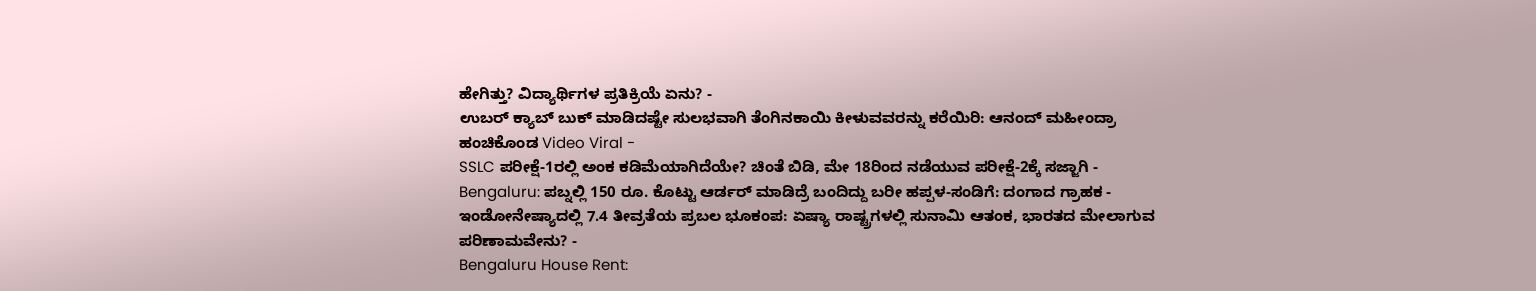ಹೇಗಿತ್ತು? ವಿದ್ಯಾರ್ಥಿಗಳ ಪ್ರತಿಕ್ರಿಯೆ ಏನು? -
ಉಬರ್ ಕ್ಯಾಬ್ ಬುಕ್ ಮಾಡಿದಷ್ಟೇ ಸುಲಭವಾಗಿ ತೆಂಗಿನಕಾಯಿ ಕೀಳುವವರನ್ನು ಕರೆಯಿರಿ: ಆನಂದ್ ಮಹೀಂದ್ರಾ ಹಂಚಿಕೊಂಡ Video Viral -
SSLC ಪರೀಕ್ಷೆ-1ರಲ್ಲಿ ಅಂಕ ಕಡಿಮೆಯಾಗಿದೆಯೇ? ಚಿಂತೆ ಬಿಡಿ, ಮೇ 18ರಿಂದ ನಡೆಯುವ ಪರೀಕ್ಷೆ-2ಕ್ಕೆ ಸಜ್ಜಾಗಿ -
Bengaluru: ಪಬ್ನಲ್ಲಿ 150 ರೂ. ಕೊಟ್ಟು ಆರ್ಡರ್ ಮಾಡಿದ್ರೆ ಬಂದಿದ್ದು ಬರೀ ಹಪ್ಪಳ-ಸಂಡಿಗೆ: ದಂಗಾದ ಗ್ರಾಹಕ -
ಇಂಡೋನೇಷ್ಯಾದಲ್ಲಿ 7.4 ತೀವ್ರತೆಯ ಪ್ರಬಲ ಭೂಕಂಪ: ಏಷ್ಯಾ ರಾಷ್ಟ್ರಗಳಲ್ಲಿ ಸುನಾಮಿ ಆತಂಕ, ಭಾರತದ ಮೇಲಾಗುವ ಪರಿಣಾಮವೇನು? -
Bengaluru House Rent: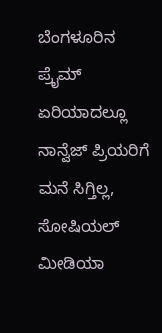ಬೆಂಗಳೂರಿನ ಪ್ರೈಮ್ ಏರಿಯಾದಲ್ಲೂ ನಾನ್ವೆಜ್ ಪ್ರಿಯರಿಗೆ ಮನೆ ಸಿಗ್ತಿಲ್ಲ, ಸೋಷಿಯಲ್ ಮೀಡಿಯಾ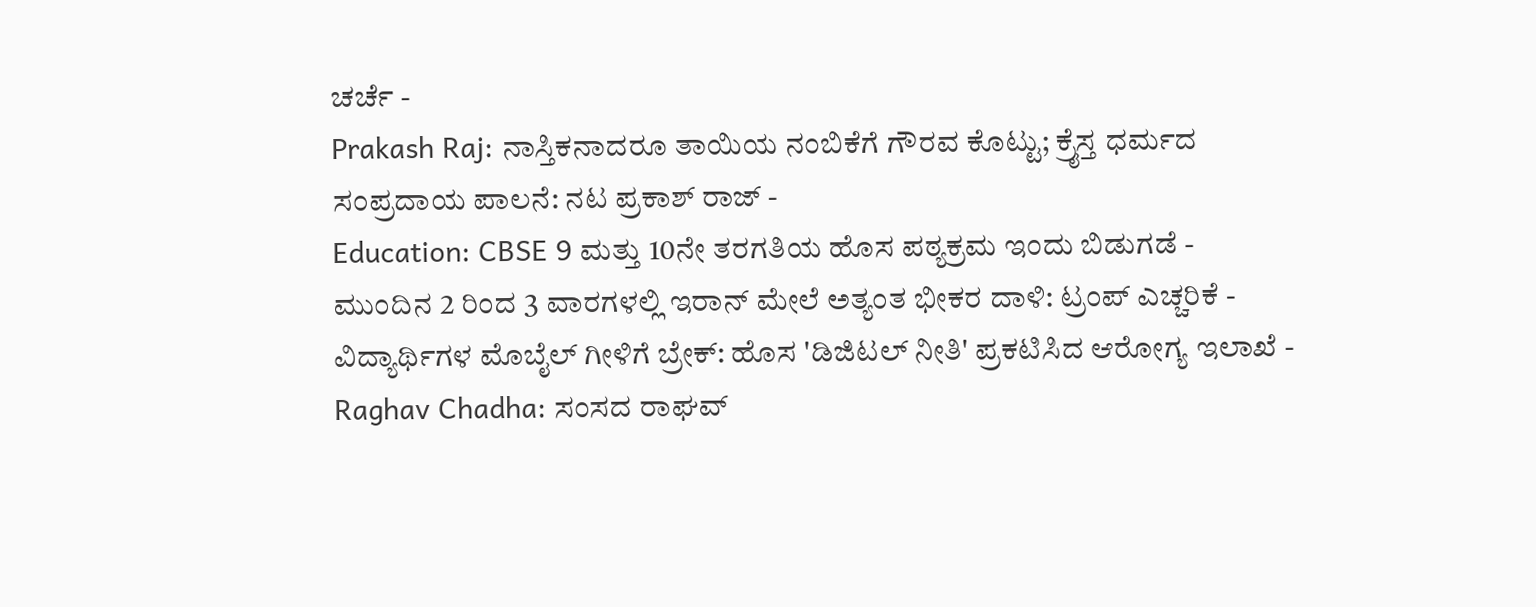ಚರ್ಚೆ -
Prakash Raj: ನಾಸ್ತಿಕನಾದರೂ ತಾಯಿಯ ನಂಬಿಕೆಗೆ ಗೌರವ ಕೊಟ್ಟು; ಕ್ರೈಸ್ತ ಧರ್ಮದ ಸಂಪ್ರದಾಯ ಪಾಲನೆ: ನಟ ಪ್ರಕಾಶ್ ರಾಜ್ -
Education: CBSE 9 ಮತ್ತು 10ನೇ ತರಗತಿಯ ಹೊಸ ಪಠ್ಯಕ್ರಮ ಇಂದು ಬಿಡುಗಡೆ -
ಮುಂದಿನ 2 ರಿಂದ 3 ವಾರಗಳಲ್ಲಿ ಇರಾನ್ ಮೇಲೆ ಅತ್ಯಂತ ಭೀಕರ ದಾಳಿ: ಟ್ರಂಪ್ ಎಚ್ಚರಿಕೆ -
ವಿದ್ಯಾರ್ಥಿಗಳ ಮೊಬೈಲ್ ಗೀಳಿಗೆ ಬ್ರೇಕ್: ಹೊಸ 'ಡಿಜಿಟಲ್ ನೀತಿ' ಪ್ರಕಟಿಸಿದ ಆರೋಗ್ಯ ಇಲಾಖೆ -
Raghav Chadha: ಸಂಸದ ರಾಘವ್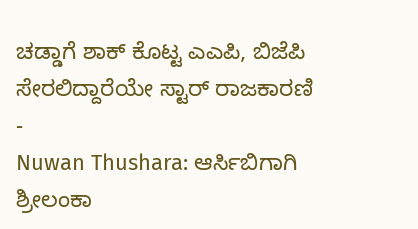ಚಡ್ಡಾಗೆ ಶಾಕ್ ಕೊಟ್ಟ ಎಎಪಿ, ಬಿಜೆಪಿ ಸೇರಲಿದ್ದಾರೆಯೇ ಸ್ಟಾರ್ ರಾಜಕಾರಣಿ -
Nuwan Thushara: ಆರ್ಸಿಬಿಗಾಗಿ ಶ್ರೀಲಂಕಾ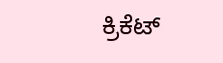ಕ್ರಿಕೆಟ್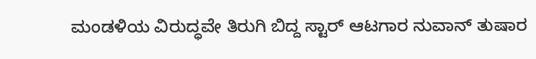ಮಂಡಳಿಯ ವಿರುದ್ಧವೇ ತಿರುಗಿ ಬಿದ್ದ ಸ್ಟಾರ್ ಆಟಗಾರ ನುವಾನ್ ತುಷಾರ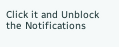Click it and Unblock the Notifications